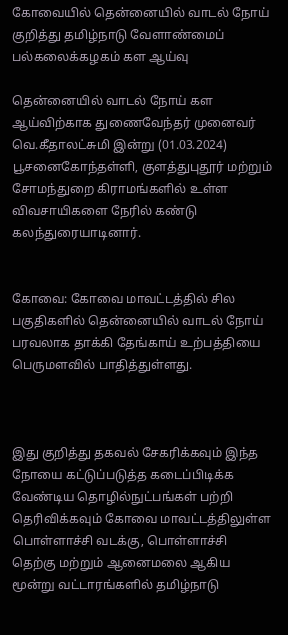கோவையில் தென்னையில் வாடல் நோய் குறித்து தமிழ்நாடு வேளாண்மைப் பல்கலைக்கழகம் கள ஆய்வு

தென்னையில் வாடல் நோய் கள ஆய்விற்காக துணைவேந்தர் முனைவர் வெ.கீதாலட்சுமி இன்று (01.03.2024) பூசனைகோந்தள்ளி, குளத்துபுதூர் மற்றும் சோமந்துறை கிராமங்களில் உள்ள விவசாயிகளை நேரில் கண்டு கலந்துரையாடினார்.


கோவை: கோவை மாவட்டத்தில் சில பகுதிகளில் தென்னையில் வாடல் நோய் பரவலாக தாக்கி தேங்காய் உற்பத்தியை பெருமளவில் பாதித்துள்ளது.



இது குறித்து தகவல் சேகரிக்கவும் இந்த நோயை கட்டுப்படுத்த கடைப்பிடிக்க வேண்டிய தொழில்நுட்பங்கள் பற்றி தெரிவிக்கவும் கோவை மாவட்டத்திலுள்ள பொள்ளாச்சி வடக்கு, பொள்ளாச்சி தெற்கு மற்றும் ஆனைமலை ஆகிய மூன்று வட்டாரங்களில் தமிழ்நாடு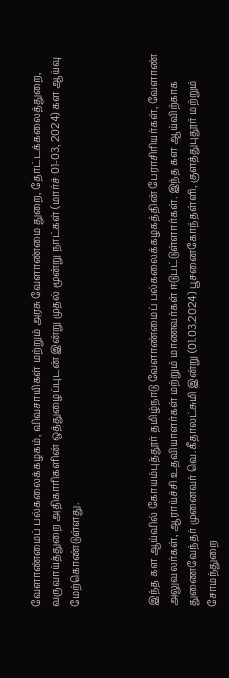வேளாண்மைப் பல்கலைக்கழகம், விவசாயிகள் மற்றும் அரசு வேளாண்மை துறை, தோட்டக்கலைத்துறை, வருவாய்த்துறை அதிகாரிகளின் ஒத்துழைப்புடன் இன்று முதல் மூன்று நாட்கள் (மார்ச் 01-03, 2024) கள ஆய்வு மேற்கொண்டுள்ளது.



இந்த கள ஆய்வில் கோயம்புத்தூர் தமிழ்நாடு வேளாண்மைப் பல்கலைக்கழகத்தின் பேராசிரியர்கள், வேளாண் அலுவலர்கள், ஆராய்ச்சி உதவியாளர்கள் மற்றும் மாணவர்கள் ஈடுபட்டுள்ளார்கள். இந்த கள ஆய்விற்காக துணைவேந்தர் முனைவர் வெ.கீதாலட்சுமி இன்று (01.03.2024) பூசனைகோந்தள்ளி, குளத்துபுதூர் மற்றும் சோமந்துறை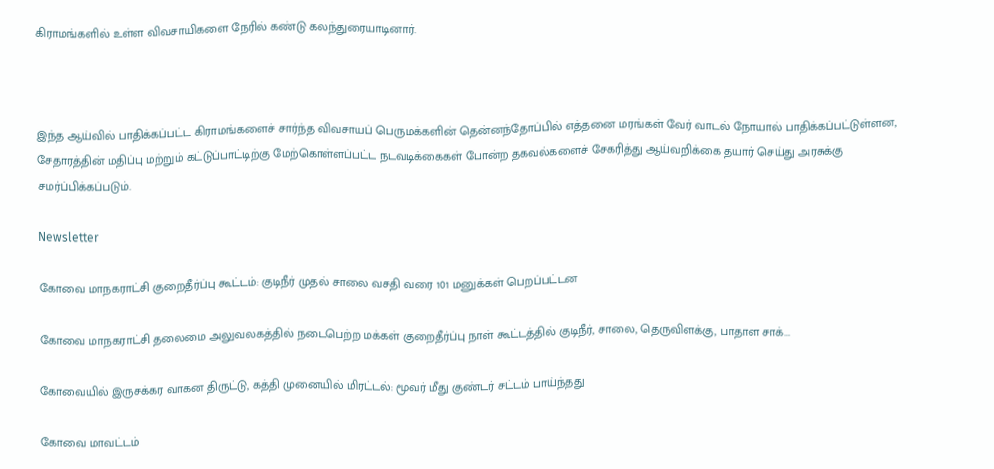கிராமங்களில் உள்ள விவசாயிகளை நேரில் கண்டு கலந்துரையாடினார்.



இந்த ஆய்வில் பாதிக்கப்பட்ட கிராமங்களைச் சார்ந்த விவசாயப் பெருமக்களின் தென்னந்தோப்பில் எத்தனை மரங்கள் வேர் வாடல் நோயால் பாதிக்கப்பட்டுள்ளன, சேதாரத்தின் மதிப்பு மற்றும் கட்டுப்பாட்டிற்கு மேற்கொள்ளப்பட்ட நடவடிக்கைகள் போன்ற தகவல்களைச் சேகரித்து ஆய்வறிக்கை தயார் செய்து அரசுக்கு சமர்ப்பிக்கப்படும்.

Newsletter

கோவை மாநகராட்சி குறைதீர்ப்பு கூட்டம்: குடிநீர் முதல் சாலை வசதி வரை 101 மனுக்கள் பெறப்பட்டன

கோவை மாநகராட்சி தலைமை அலுவலகத்தில் நடைபெற்ற மக்கள் குறைதீர்ப்பு நாள் கூட்டத்தில் குடிநீர், சாலை, தெருவிளக்கு, பாதாள சாக்...

கோவையில் இருசக்கர வாகன திருட்டு, கத்தி முனையில் மிரட்டல்: மூவர் மீது குண்டர் சட்டம் பாய்ந்தது

கோவை மாவட்டம்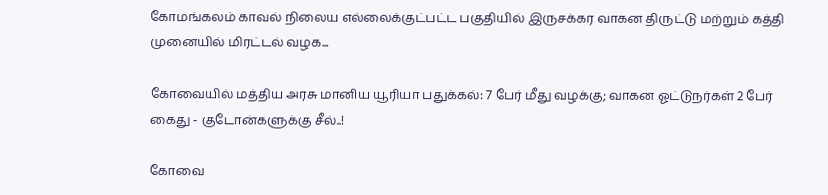கோமங்கலம் காவல் நிலைய எல்லைக்குட்பட்ட பகுதியில் இருசக்கர வாகன திருட்டு மற்றும் கத்தி முனையில் மிரட்டல் வழக...

கோவையில் மத்திய அரசு மானிய யூரியா பதுக்கல்: 7 பேர் மீது வழக்கு; வாகன ஓட்டுநர்கள் 2 பேர் கைது - குடோன்களுக்கு சீல்..!

கோவை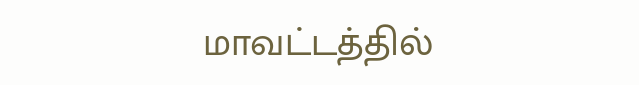மாவட்டத்தில்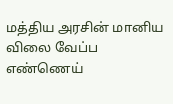மத்திய அரசின் மானிய விலை வேப்ப எண்ணெய்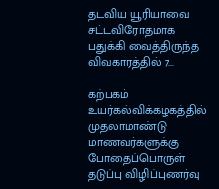தடவிய யூரியாவை சட்டவிரோதமாக பதுக்கி வைத்திருந்த விவகாரத்தில் 7...

கற்பகம் உயர்கல்விக்கழகத்தில் முதலாமாண்டு மாணவர்களுக்கு போதைப்பொருள் தடுப்பு விழிப்புணர்வு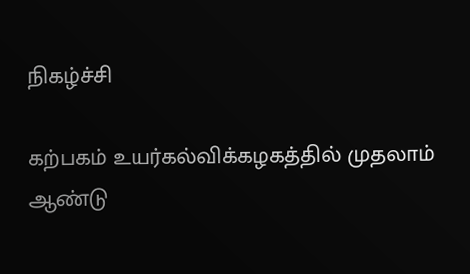நிகழ்ச்சி

கற்பகம் உயர்கல்விக்கழகத்தில் முதலாம் ஆண்டு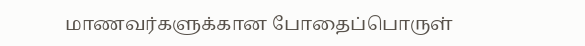மாணவர்களுக்கான போதைப்பொருள்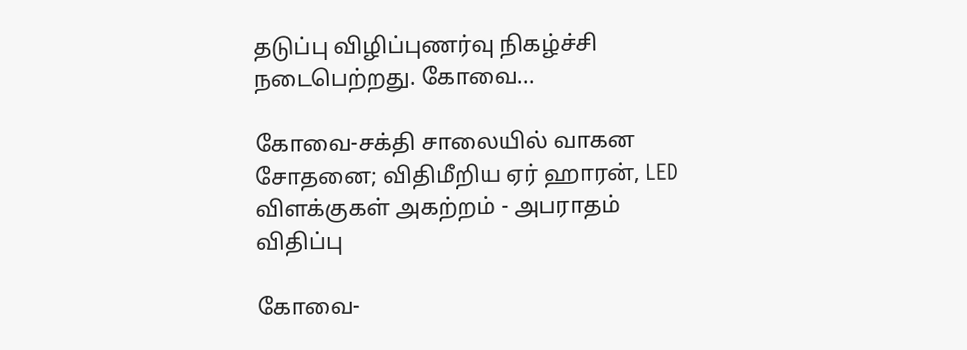தடுப்பு விழிப்புணர்வு நிகழ்ச்சி நடைபெற்றது. கோவை...

கோவை-சக்தி சாலையில் வாகன சோதனை; விதிமீறிய ஏர் ஹாரன், LED விளக்குகள் அகற்றம் - அபராதம் விதிப்பு

கோவை-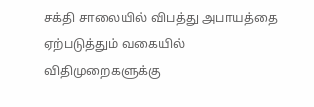சக்தி சாலையில் விபத்து அபாயத்தை ஏற்படுத்தும் வகையில் விதிமுறைகளுக்கு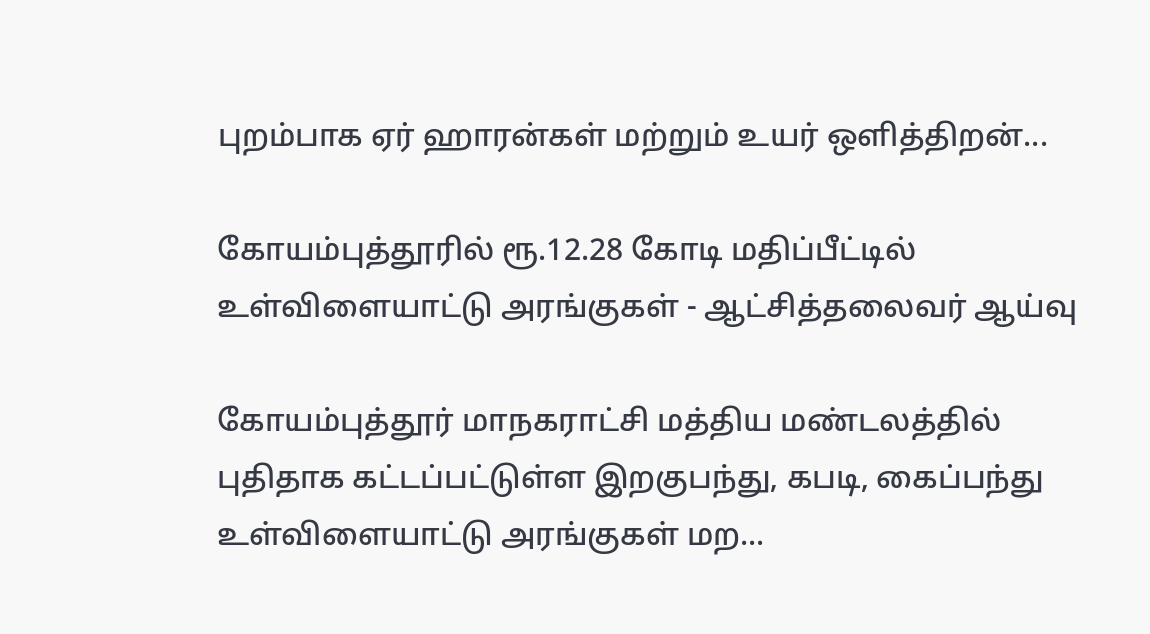புறம்பாக ஏர் ஹாரன்கள் மற்றும் உயர் ஒளித்திறன்...

கோயம்புத்தூரில் ரூ.12.28 கோடி மதிப்பீட்டில் உள்விளையாட்டு அரங்குகள் - ஆட்சித்தலைவர் ஆய்வு

கோயம்புத்தூர் மாநகராட்சி மத்திய மண்டலத்தில் புதிதாக கட்டப்பட்டுள்ள இறகுபந்து, கபடி, கைப்பந்து உள்விளையாட்டு அரங்குகள் மற...